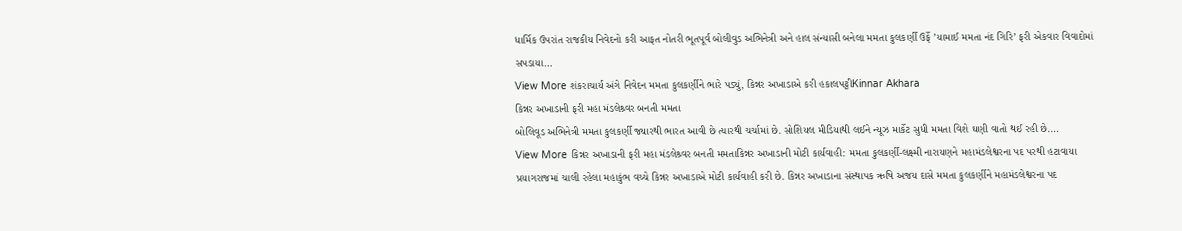ધાર્મિક ઉપરાંત રાજકીય નિવેદનો કરી આફત નોતરી ભૂતપૂર્વ બોલીવુડ અભિનેત્રી અને હાલ સંન્યાસી બનેલા મમતા કુલકર્ણી ઉર્ફે ’યામાઈ મમતા નંદ ગિરિ’ ફરી એકવાર વિવાદોમાં સપડાયા…
View More શંકરાચાર્ય અંગે નિવેદન મમતા કુલકર્ણીને ભારે પડ્યું, કિન્નર અખાડાએ કરી હકાલપટ્ટીKinnar Akhara
કિન્નર અખાડાની ફરી મહા મંડલેશ્ર્વર બનતી મમતા
બોલિવૂડ અભિનેત્રી મમતા કુલકર્ણી જ્યારથી ભારત આવી છે ત્યારથી ચર્ચામાં છે. સોશિયલ મીડિયાથી લઈને ન્યૂઝ માર્કેટ સુધી મમતા વિશે ઘણી વાતો થઈ રહી છે.…
View More કિન્નર અખાડાની ફરી મહા મંડલેશ્ર્વર બનતી મમતાકિન્નર અખાડાની મોટી કાર્યવાહી: મમતા કુલકર્ણી-લક્ષ્મી નારાયણને મહામંડલેશ્વરના પદ પરથી હટાવાયા
પ્રયાગરાજમાં ચાલી રહેલા મહાકુંભ વચ્ચે કિન્નર અખાડાએ મોટી કાર્યવાહી કરી છે. કિન્નર અખાડાના સંસ્થાપક ઋષિ અજય દાસે મમતા કુલકર્ણીને મહામંડલેશ્વરના પદ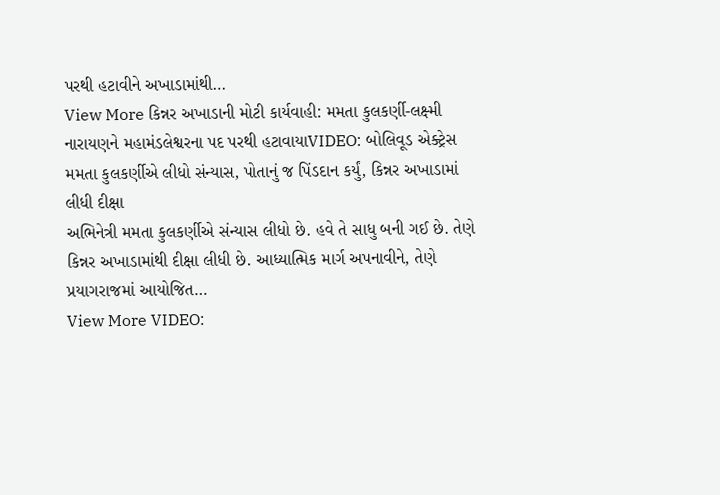પરથી હટાવીને અખાડામાંથી…
View More કિન્નર અખાડાની મોટી કાર્યવાહી: મમતા કુલકર્ણી-લક્ષ્મી નારાયણને મહામંડલેશ્વરના પદ પરથી હટાવાયાVIDEO: બોલિવૂડ એક્ટ્રેસ મમતા કુલકર્ણીએ લીધો સંન્યાસ, પોતાનું જ પિંડદાન કર્યું, કિન્નર અખાડામાં લીધી દીક્ષા
અભિનેત્રી મમતા કુલકર્ણીએ સંન્યાસ લીધો છે. હવે તે સાધુ બની ગઈ છે. તેણે કિન્નર અખાડામાંથી દીક્ષા લીધી છે. આધ્યાત્મિક માર્ગ અપનાવીને, તેણે પ્રયાગરાજમાં આયોજિત…
View More VIDEO: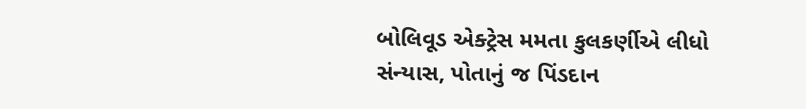બોલિવૂડ એક્ટ્રેસ મમતા કુલકર્ણીએ લીધો સંન્યાસ, પોતાનું જ પિંડદાન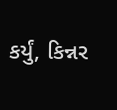કર્યું, કિન્નર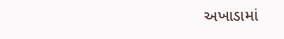અખાડામાં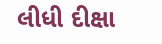લીધી દીક્ષા